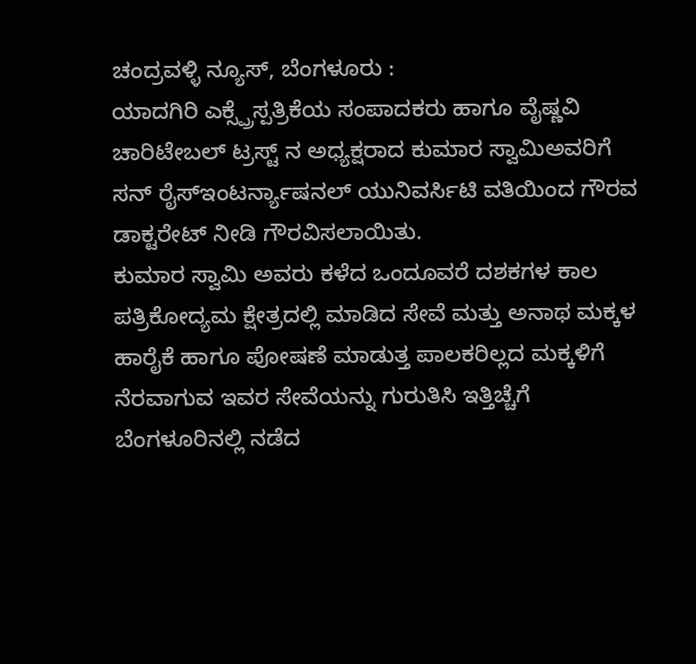ಚಂದ್ರವಳ್ಳಿ ನ್ಯೂಸ್, ಬೆಂಗಳೂರು :
ಯಾದಗಿರಿ ಎಕ್ಸ್ಪ್ರೆಸ್ಪತ್ರಿಕೆಯ ಸಂಪಾದಕರು ಹಾಗೂ ವೈಷ್ಣವಿ ಚಾರಿಟೇಬಲ್ ಟ್ರಸ್ಟ್ ನ ಅಧ್ಯಕ್ಷರಾದ ಕುಮಾರ ಸ್ವಾಮಿಅವರಿಗೆ ಸನ್ ರೈಸ್ಇಂಟರ್ನ್ಯಾಷನಲ್ ಯುನಿವರ್ಸಿಟಿ ವತಿಯಿಂದ ಗೌರವ ಡಾಕ್ಟರೇಟ್ ನೀಡಿ ಗೌರವಿಸಲಾಯಿತು.
ಕುಮಾರ ಸ್ವಾಮಿ ಅವರು ಕಳೆದ ಒಂದೂವರೆ ದಶಕಗಳ ಕಾಲ ಪತ್ರಿಕೋದ್ಯಮ ಕ್ಷೇತ್ರದಲ್ಲಿ ಮಾಡಿದ ಸೇವೆ ಮತ್ತು ಅನಾಥ ಮಕ್ಕಳ ಹಾರೈಕೆ ಹಾಗೂ ಪೋಷಣೆ ಮಾಡುತ್ತ ಪಾಲಕರಿಲ್ಲದ ಮಕ್ಕಳಿಗೆ ನೆರವಾಗುವ ಇವರ ಸೇವೆಯನ್ನು ಗುರುತಿಸಿ ಇತ್ತಿಚ್ಚೆಗೆ ಬೆಂಗಳೂರಿನಲ್ಲಿ ನಡೆದ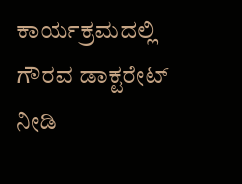ಕಾರ್ಯಕ್ರಮದಲ್ಲಿ ಗೌರವ ಡಾಕ್ಟರೇಟ್ ನೀಡಿ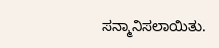ಸನ್ಮಾನಿಸಲಾಯಿತು.